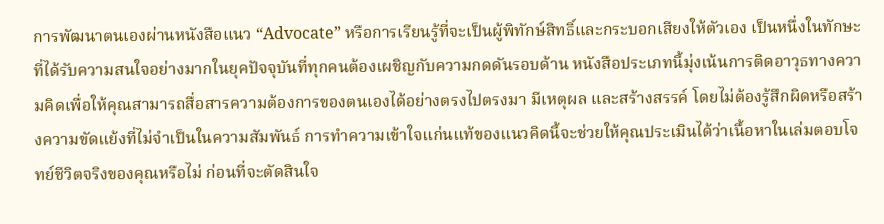การพัฒนาตนเองผ่านหนังสือแนว “Advocate” หรือการเรียนรู้ที่จะเป็นผู้พิทักษ์สิทธิ์และกระบอกเสียงให้ตัวเอง เป็นหนึ่งในทักษะที่ได้รับความสนใจอย่างมากในยุคปัจจุบันที่ทุกคนต้องเผชิญกับความกดดันรอบด้าน หนังสือประเภทนี้มุ่งเน้นการติดอาวุธทางความคิดเพื่อให้คุณสามารถสื่อสารความต้องการของตนเองได้อย่างตรงไปตรงมา มีเหตุผล และสร้างสรรค์ โดยไม่ต้องรู้สึกผิดหรือสร้างความขัดแย้งที่ไม่จำเป็นในความสัมพันธ์ การทำความเข้าใจแก่นแท้ของแนวคิดนี้จะช่วยให้คุณประเมินได้ว่าเนื้อหาในเล่มตอบโจทย์ชีวิตจริงของคุณหรือไม่ ก่อนที่จะตัดสินใจ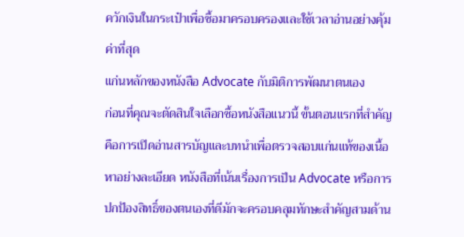ควักเงินในกระเป๋าเพื่อซื้อมาครอบครองและใช้เวลาอ่านอย่างคุ้มค่าที่สุด
แก่นหลักของหนังสือ Advocate กับมิติการพัฒนาตนเอง
ก่อนที่คุณจะตัดสินใจเลือกซื้อหนังสือแนวนี้ ขั้นตอนแรกที่สำคัญคือการเปิดอ่านสารบัญและบทนำเพื่อตรวจสอบแก่นแท้ของเนื้อหาอย่างละเอียด หนังสือที่เน้นเรื่องการเป็น Advocate หรือการปกป้องสิทธิ์ของตนเองที่ดีมักจะครอบคลุมทักษะสำคัญสามด้าน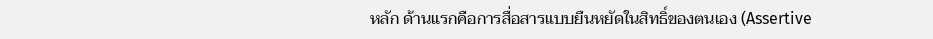หลัก ด้านแรกคือการสื่อสารแบบยืนหยัดในสิทธิ์ของตนเอง (Assertive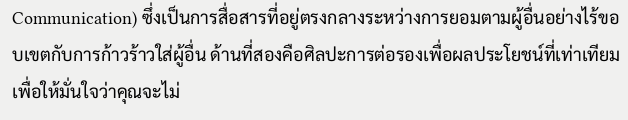Communication) ซึ่งเป็นการสื่อสารที่อยู่ตรงกลางระหว่างการยอมตามผู้อื่นอย่างไร้ขอบเขตกับการก้าวร้าวใส่ผู้อื่น ด้านที่สองคือศิลปะการต่อรองเพื่อผลประโยชน์ที่เท่าเทียม เพื่อให้มั่นใจว่าคุณจะไม่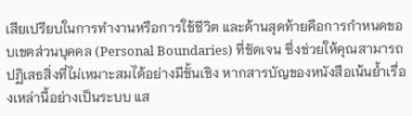เสียเปรียบในการทำงานหรือการใช้ชีวิต และด้านสุดท้ายคือการกำหนดขอบเขตส่วนบุคคล (Personal Boundaries) ที่ชัดเจน ซึ่งช่วยให้คุณสามารถปฏิเสธสิ่งที่ไม่เหมาะสมได้อย่างมีชั้นเชิง หากสารบัญของหนังสือเน้นย้ำเรื่องเหล่านี้อย่างเป็นระบบ แส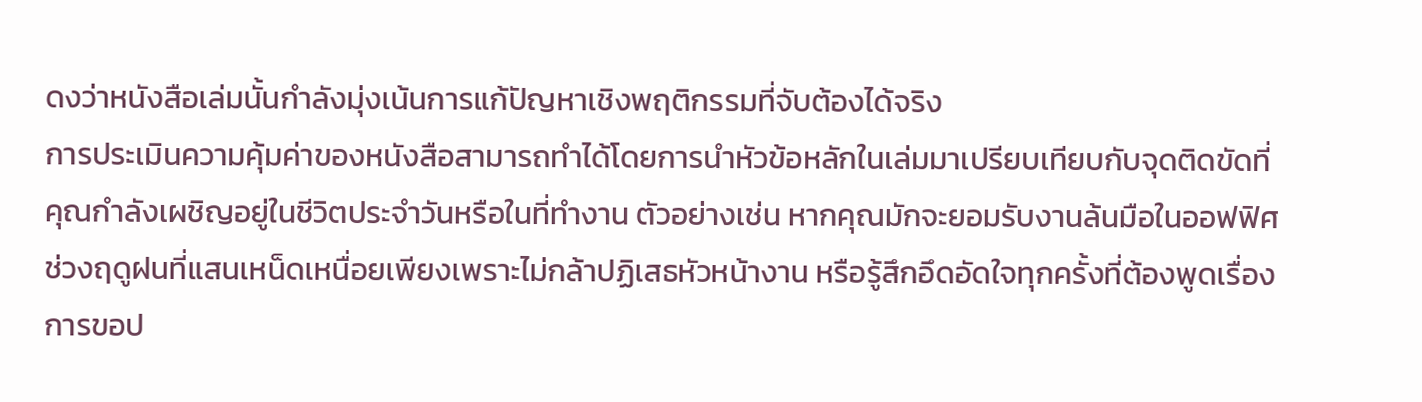ดงว่าหนังสือเล่มนั้นกำลังมุ่งเน้นการแก้ปัญหาเชิงพฤติกรรมที่จับต้องได้จริง
การประเมินความคุ้มค่าของหนังสือสามารถทำได้โดยการนำหัวข้อหลักในเล่มมาเปรียบเทียบกับจุดติดขัดที่คุณกำลังเผชิญอยู่ในชีวิตประจำวันหรือในที่ทำงาน ตัวอย่างเช่น หากคุณมักจะยอมรับงานล้นมือในออฟฟิศช่วงฤดูฝนที่แสนเหน็ดเหนื่อยเพียงเพราะไม่กล้าปฏิเสธหัวหน้างาน หรือรู้สึกอึดอัดใจทุกครั้งที่ต้องพูดเรื่องการขอป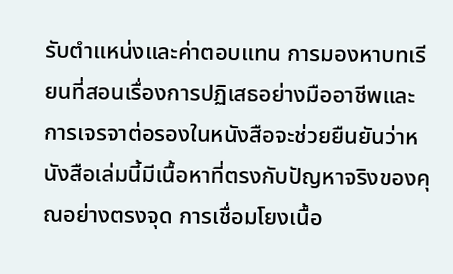รับตำแหน่งและค่าตอบแทน การมองหาบทเรียนที่สอนเรื่องการปฏิเสธอย่างมืออาชีพและการเจรจาต่อรองในหนังสือจะช่วยยืนยันว่าหนังสือเล่มนี้มีเนื้อหาที่ตรงกับปัญหาจริงของคุณอย่างตรงจุด การเชื่อมโยงเนื้อ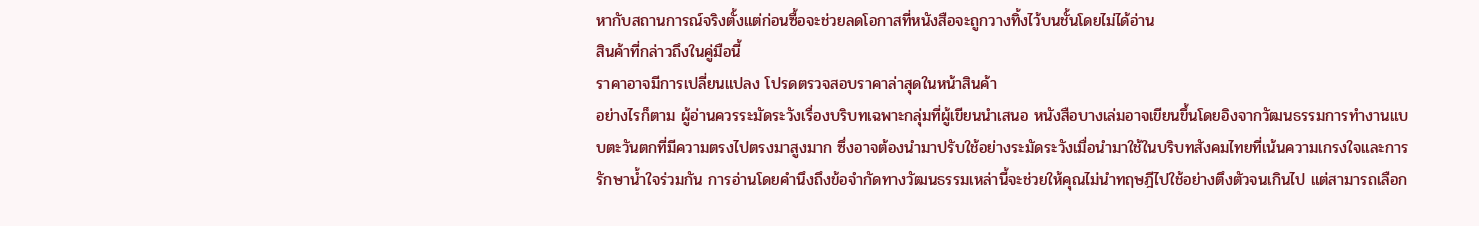หากับสถานการณ์จริงตั้งแต่ก่อนซื้อจะช่วยลดโอกาสที่หนังสือจะถูกวางทิ้งไว้บนชั้นโดยไม่ได้อ่าน
สินค้าที่กล่าวถึงในคู่มือนี้
ราคาอาจมีการเปลี่ยนแปลง โปรดตรวจสอบราคาล่าสุดในหน้าสินค้า
อย่างไรก็ตาม ผู้อ่านควรระมัดระวังเรื่องบริบทเฉพาะกลุ่มที่ผู้เขียนนำเสนอ หนังสือบางเล่มอาจเขียนขึ้นโดยอิงจากวัฒนธรรมการทำงานแบบตะวันตกที่มีความตรงไปตรงมาสูงมาก ซึ่งอาจต้องนำมาปรับใช้อย่างระมัดระวังเมื่อนำมาใช้ในบริบทสังคมไทยที่เน้นความเกรงใจและการรักษาน้ำใจร่วมกัน การอ่านโดยคำนึงถึงข้อจำกัดทางวัฒนธรรมเหล่านี้จะช่วยให้คุณไม่นำทฤษฎีไปใช้อย่างตึงตัวจนเกินไป แต่สามารถเลือก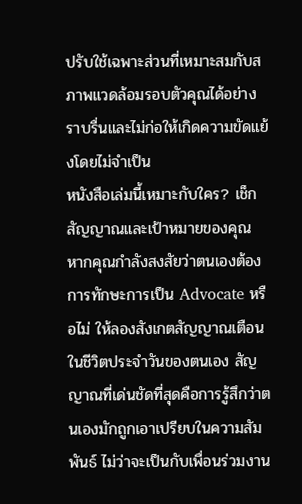ปรับใช้เฉพาะส่วนที่เหมาะสมกับสภาพแวดล้อมรอบตัวคุณได้อย่างราบรื่นและไม่ก่อให้เกิดความขัดแย้งโดยไม่จำเป็น
หนังสือเล่มนี้เหมาะกับใคร? เช็กสัญญาณและเป้าหมายของคุณ
หากคุณกำลังสงสัยว่าตนเองต้องการทักษะการเป็น Advocate หรือไม่ ให้ลองสังเกตสัญญาณเตือนในชีวิตประจำวันของตนเอง สัญญาณที่เด่นชัดที่สุดคือการรู้สึกว่าตนเองมักถูกเอาเปรียบในความสัมพันธ์ ไม่ว่าจะเป็นกับเพื่อนร่วมงาน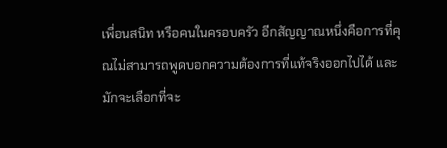เพื่อนสนิท หรือคนในครอบครัว อีกสัญญาณหนึ่งคือการที่คุณไม่สามารถพูดบอกความต้องการที่แท้จริงออกไปได้ และมักจะเลือกที่จะ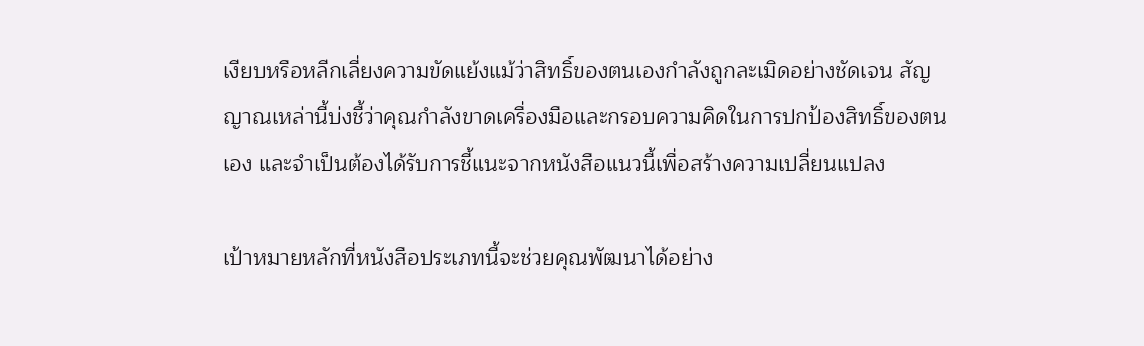เงียบหรือหลีกเลี่ยงความขัดแย้งแม้ว่าสิทธิ์ของตนเองกำลังถูกละเมิดอย่างชัดเจน สัญญาณเหล่านี้บ่งชี้ว่าคุณกำลังขาดเครื่องมือและกรอบความคิดในการปกป้องสิทธิ์ของตนเอง และจำเป็นต้องได้รับการชี้แนะจากหนังสือแนวนี้เพื่อสร้างความเปลี่ยนแปลง

เป้าหมายหลักที่หนังสือประเภทนี้จะช่วยคุณพัฒนาได้อย่าง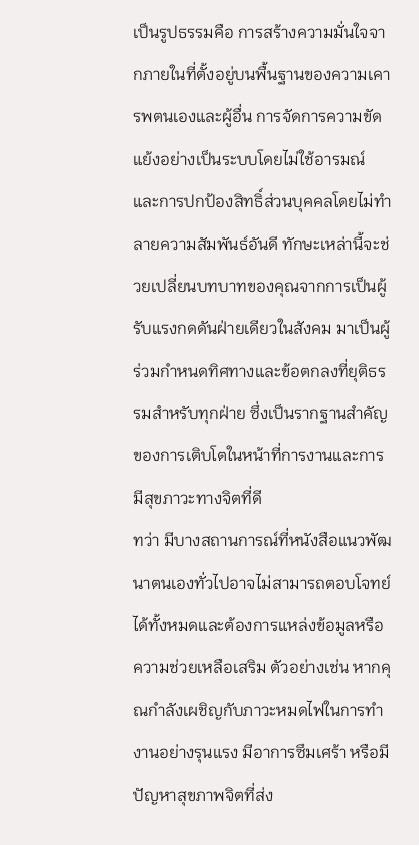เป็นรูปธรรมคือ การสร้างความมั่นใจจากภายในที่ตั้งอยู่บนพื้นฐานของความเคารพตนเองและผู้อื่น การจัดการความขัดแย้งอย่างเป็นระบบโดยไม่ใช้อารมณ์ และการปกป้องสิทธิ์ส่วนบุคคลโดยไม่ทำลายความสัมพันธ์อันดี ทักษะเหล่านี้จะช่วยเปลี่ยนบทบาทของคุณจากการเป็นผู้รับแรงกดดันฝ่ายเดียวในสังคม มาเป็นผู้ร่วมกำหนดทิศทางและข้อตกลงที่ยุติธรรมสำหรับทุกฝ่าย ซึ่งเป็นรากฐานสำคัญของการเติบโตในหน้าที่การงานและการมีสุขภาวะทางจิตที่ดี
ทว่า มีบางสถานการณ์ที่หนังสือแนวพัฒนาตนเองทั่วไปอาจไม่สามารถตอบโจทย์ได้ทั้งหมดและต้องการแหล่งข้อมูลหรือความช่วยเหลือเสริม ตัวอย่างเช่น หากคุณกำลังเผชิญกับภาวะหมดไฟในการทำงานอย่างรุนแรง มีอาการซึมเศร้า หรือมีปัญหาสุขภาพจิตที่ส่ง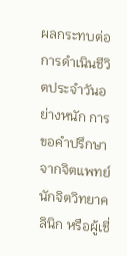ผลกระทบต่อการดำเนินชีวิตประจำวันอย่างหนัก การขอคำปรึกษาจากจิตแพทย์ นักจิตวิทยาคลินิก หรือผู้เชี่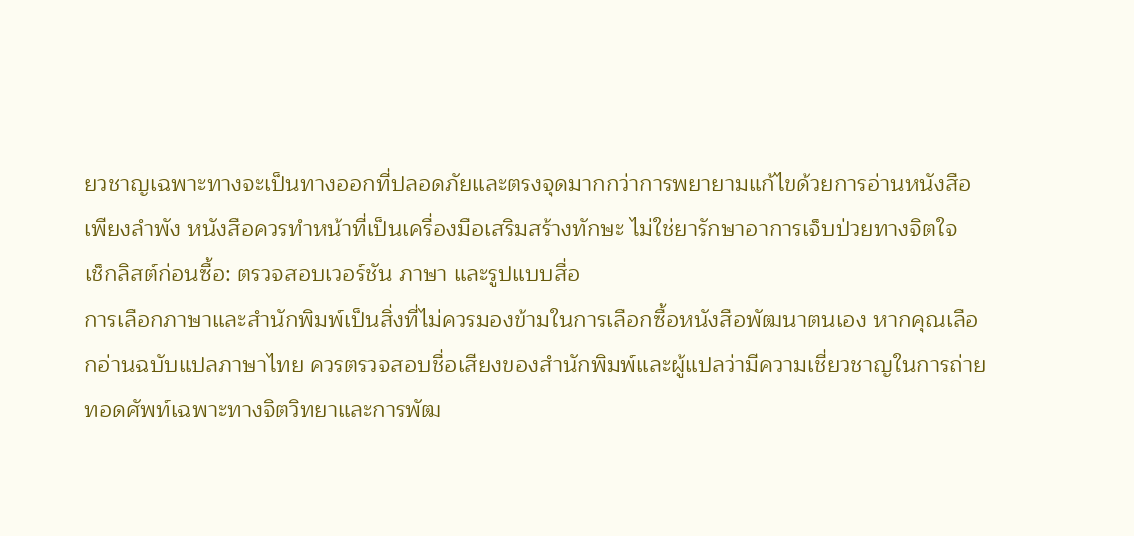ยวชาญเฉพาะทางจะเป็นทางออกที่ปลอดภัยและตรงจุดมากกว่าการพยายามแก้ไขด้วยการอ่านหนังสือเพียงลำพัง หนังสือควรทำหน้าที่เป็นเครื่องมือเสริมสร้างทักษะ ไม่ใช่ยารักษาอาการเจ็บป่วยทางจิตใจ
เช็กลิสต์ก่อนซื้อ: ตรวจสอบเวอร์ชัน ภาษา และรูปแบบสื่อ
การเลือกภาษาและสำนักพิมพ์เป็นสิ่งที่ไม่ควรมองข้ามในการเลือกซื้อหนังสือพัฒนาตนเอง หากคุณเลือกอ่านฉบับแปลภาษาไทย ควรตรวจสอบชื่อเสียงของสำนักพิมพ์และผู้แปลว่ามีความเชี่ยวชาญในการถ่ายทอดศัพท์เฉพาะทางจิตวิทยาและการพัฒ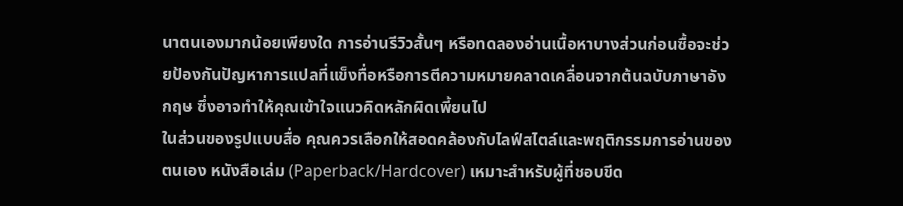นาตนเองมากน้อยเพียงใด การอ่านรีวิวสั้นๆ หรือทดลองอ่านเนื้อหาบางส่วนก่อนซื้อจะช่วยป้องกันปัญหาการแปลที่แข็งทื่อหรือการตีความหมายคลาดเคลื่อนจากต้นฉบับภาษาอังกฤษ ซึ่งอาจทำให้คุณเข้าใจแนวคิดหลักผิดเพี้ยนไป
ในส่วนของรูปแบบสื่อ คุณควรเลือกให้สอดคล้องกับไลฟ์สไตล์และพฤติกรรมการอ่านของตนเอง หนังสือเล่ม (Paperback/Hardcover) เหมาะสำหรับผู้ที่ชอบขีด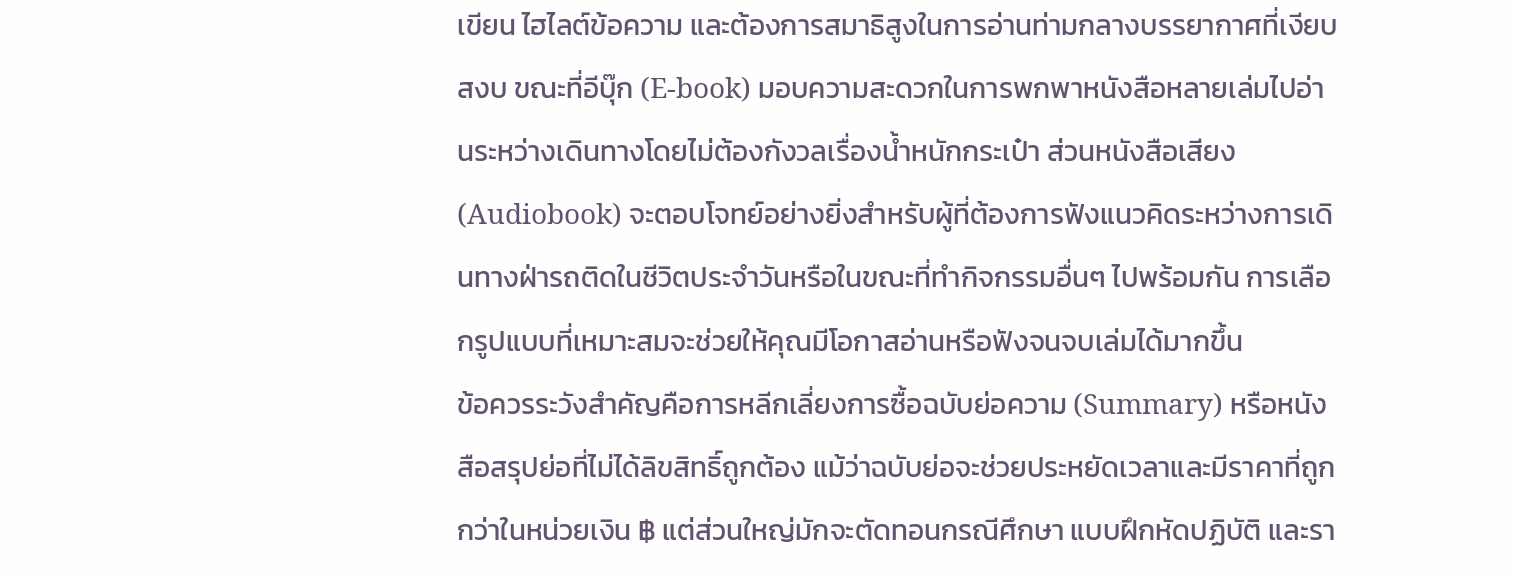เขียน ไฮไลต์ข้อความ และต้องการสมาธิสูงในการอ่านท่ามกลางบรรยากาศที่เงียบสงบ ขณะที่อีบุ๊ก (E-book) มอบความสะดวกในการพกพาหนังสือหลายเล่มไปอ่านระหว่างเดินทางโดยไม่ต้องกังวลเรื่องน้ำหนักกระเป๋า ส่วนหนังสือเสียง (Audiobook) จะตอบโจทย์อย่างยิ่งสำหรับผู้ที่ต้องการฟังแนวคิดระหว่างการเดินทางฝ่ารถติดในชีวิตประจำวันหรือในขณะที่ทำกิจกรรมอื่นๆ ไปพร้อมกัน การเลือกรูปแบบที่เหมาะสมจะช่วยให้คุณมีโอกาสอ่านหรือฟังจนจบเล่มได้มากขึ้น
ข้อควรระวังสำคัญคือการหลีกเลี่ยงการซื้อฉบับย่อความ (Summary) หรือหนังสือสรุปย่อที่ไม่ได้ลิขสิทธิ์ถูกต้อง แม้ว่าฉบับย่อจะช่วยประหยัดเวลาและมีราคาที่ถูกกว่าในหน่วยเงิน ฿ แต่ส่วนใหญ่มักจะตัดทอนกรณีศึกษา แบบฝึกหัดปฏิบัติ และรา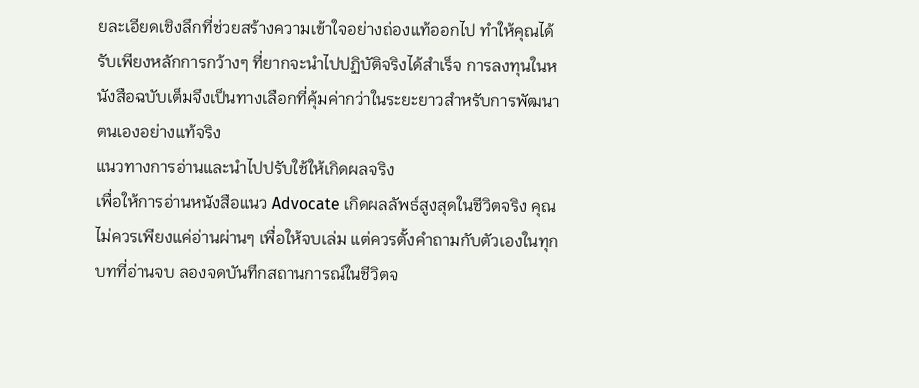ยละเอียดเชิงลึกที่ช่วยสร้างความเข้าใจอย่างถ่องแท้ออกไป ทำให้คุณได้รับเพียงหลักการกว้างๆ ที่ยากจะนำไปปฏิบัติจริงได้สำเร็จ การลงทุนในหนังสือฉบับเต็มจึงเป็นทางเลือกที่คุ้มค่ากว่าในระยะยาวสำหรับการพัฒนาตนเองอย่างแท้จริง
แนวทางการอ่านและนำไปปรับใช้ให้เกิดผลจริง
เพื่อให้การอ่านหนังสือแนว Advocate เกิดผลลัพธ์สูงสุดในชีวิตจริง คุณไม่ควรเพียงแค่อ่านผ่านๆ เพื่อให้จบเล่ม แต่ควรตั้งคำถามกับตัวเองในทุกบทที่อ่านจบ ลองจดบันทึกสถานการณ์ในชีวิตจ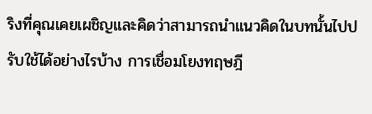ริงที่คุณเคยเผชิญและคิดว่าสามารถนำแนวคิดในบทนั้นไปปรับใช้ได้อย่างไรบ้าง การเชื่อมโยงทฤษฎี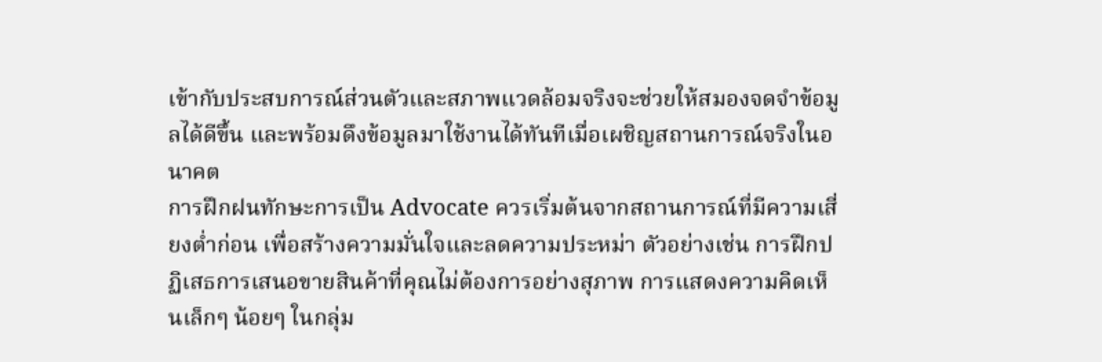เข้ากับประสบการณ์ส่วนตัวและสภาพแวดล้อมจริงจะช่วยให้สมองจดจำข้อมูลได้ดีขึ้น และพร้อมดึงข้อมูลมาใช้งานได้ทันทีเมื่อเผชิญสถานการณ์จริงในอนาคต
การฝึกฝนทักษะการเป็น Advocate ควรเริ่มต้นจากสถานการณ์ที่มีความเสี่ยงต่ำก่อน เพื่อสร้างความมั่นใจและลดความประหม่า ตัวอย่างเช่น การฝึกปฏิเสธการเสนอขายสินค้าที่คุณไม่ต้องการอย่างสุภาพ การแสดงความคิดเห็นเล็กๆ น้อยๆ ในกลุ่ม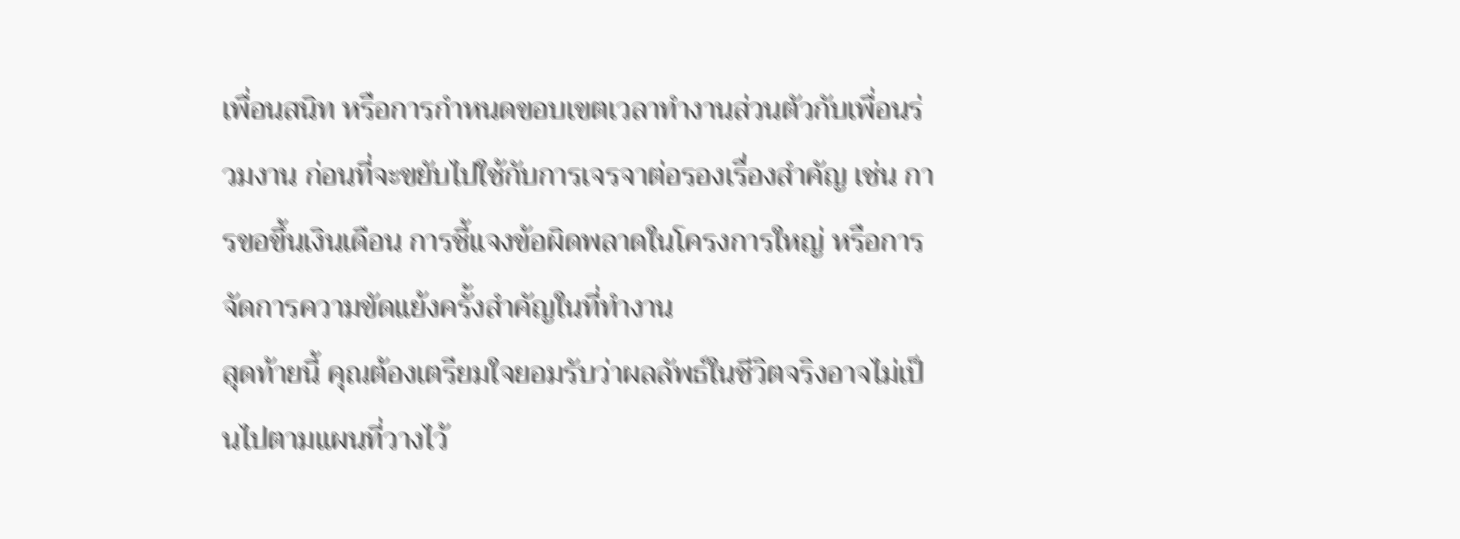เพื่อนสนิท หรือการกำหนดขอบเขตเวลาทำงานส่วนตัวกับเพื่อนร่วมงาน ก่อนที่จะขยับไปใช้กับการเจรจาต่อรองเรื่องสำคัญ เช่น การขอขึ้นเงินเดือน การชี้แจงข้อผิดพลาดในโครงการใหญ่ หรือการจัดการความขัดแย้งครั้งสำคัญในที่ทำงาน
สุดท้ายนี้ คุณต้องเตรียมใจยอมรับว่าผลลัพธ์ในชีวิตจริงอาจไม่เป็นไปตามแผนที่วางไว้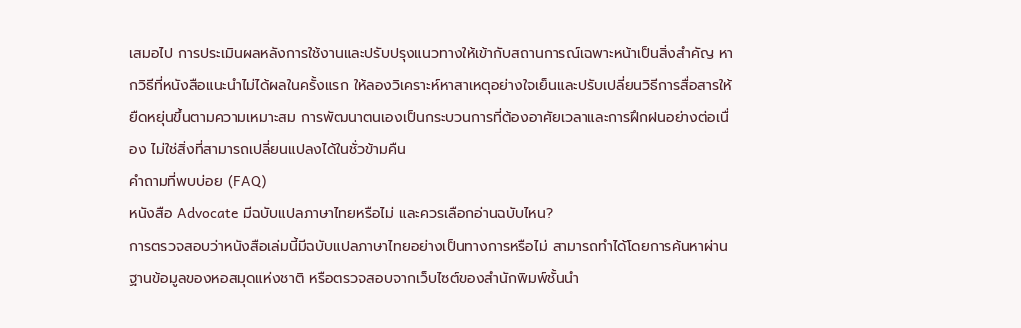เสมอไป การประเมินผลหลังการใช้งานและปรับปรุงแนวทางให้เข้ากับสถานการณ์เฉพาะหน้าเป็นสิ่งสำคัญ หากวิธีที่หนังสือแนะนำไม่ได้ผลในครั้งแรก ให้ลองวิเคราะห์หาสาเหตุอย่างใจเย็นและปรับเปลี่ยนวิธีการสื่อสารให้ยืดหยุ่นขึ้นตามความเหมาะสม การพัฒนาตนเองเป็นกระบวนการที่ต้องอาศัยเวลาและการฝึกฝนอย่างต่อเนื่อง ไม่ใช่สิ่งที่สามารถเปลี่ยนแปลงได้ในชั่วข้ามคืน
คำถามที่พบบ่อย (FAQ)
หนังสือ Advocate มีฉบับแปลภาษาไทยหรือไม่ และควรเลือกอ่านฉบับไหน?
การตรวจสอบว่าหนังสือเล่มนี้มีฉบับแปลภาษาไทยอย่างเป็นทางการหรือไม่ สามารถทำได้โดยการค้นหาผ่านฐานข้อมูลของหอสมุดแห่งชาติ หรือตรวจสอบจากเว็บไซต์ของสำนักพิมพ์ชั้นนำ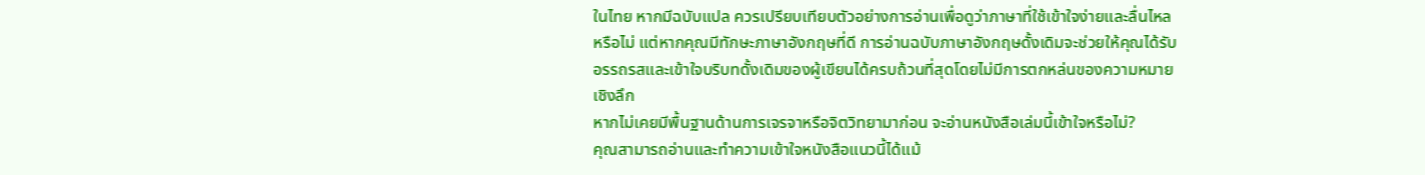ในไทย หากมีฉบับแปล ควรเปรียบเทียบตัวอย่างการอ่านเพื่อดูว่าภาษาที่ใช้เข้าใจง่ายและลื่นไหลหรือไม่ แต่หากคุณมีทักษะภาษาอังกฤษที่ดี การอ่านฉบับภาษาอังกฤษดั้งเดิมจะช่วยให้คุณได้รับอรรถรสและเข้าใจบริบทดั้งเดิมของผู้เขียนได้ครบถ้วนที่สุดโดยไม่มีการตกหล่นของความหมายเชิงลึก
หากไม่เคยมีพื้นฐานด้านการเจรจาหรือจิตวิทยามาก่อน จะอ่านหนังสือเล่มนี้เข้าใจหรือไม่?
คุณสามารถอ่านและทำความเข้าใจหนังสือแนวนี้ได้แม้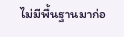ไม่มีพื้นฐานมาก่อ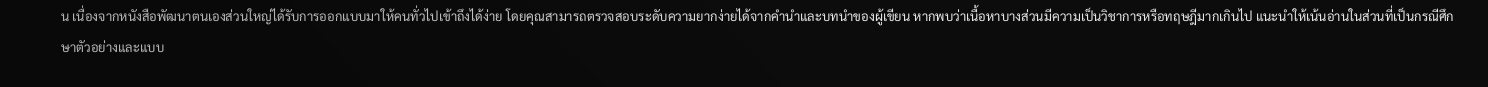น เนื่องจากหนังสือพัฒนาตนเองส่วนใหญ่ได้รับการออกแบบมาให้คนทั่วไปเข้าถึงได้ง่าย โดยคุณสามารถตรวจสอบระดับความยากง่ายได้จากคำนำและบทนำของผู้เขียน หากพบว่าเนื้อหาบางส่วนมีความเป็นวิชาการหรือทฤษฎีมากเกินไป แนะนำให้เน้นอ่านในส่วนที่เป็นกรณีศึกษาตัวอย่างและแบบ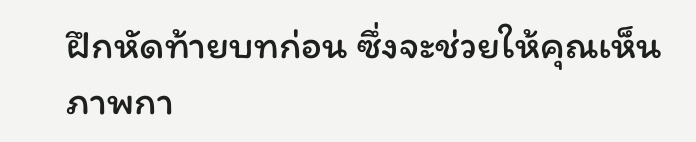ฝึกหัดท้ายบทก่อน ซึ่งจะช่วยให้คุณเห็นภาพกา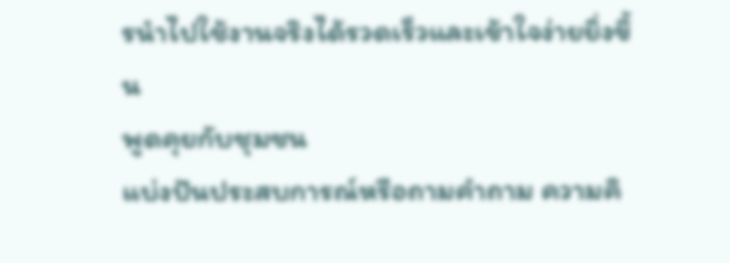รนำไปใช้งานจริงได้รวดเร็วและเข้าใจง่ายยิ่งขึ้น
พูดคุยกับชุมชน
แบ่งปันประสบการณ์หรือถามคำถาม ความคิ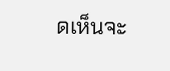ดเห็นจะ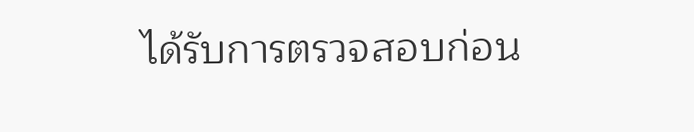ได้รับการตรวจสอบก่อน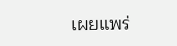เผยแพร่